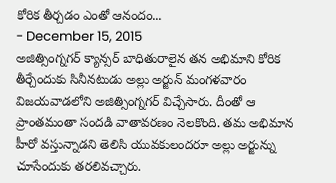కోరిక తీర్చడం ఎంతో ఆనందం...
- December 15, 2015
అజిత్సింగ్నగర్ క్యాన్సర్ బాధితురాలైన తన అభిమాని కోరిక తీర్చేందుకు సినీనటుడు అల్లు అర్జున్ మంగళవారం విజయవాడలోని అజిత్సింగ్నగర్ విచ్చేసారు. దీంతో ఆ ప్రాంతమంతా సందడి వాతావరణం నెలకొంది. తమ అభిమాన హీరో వస్తున్నాడని తెలిసి యువకులందరూ అల్లు అర్జున్ను చూసేందుకు తరలివచ్చారు.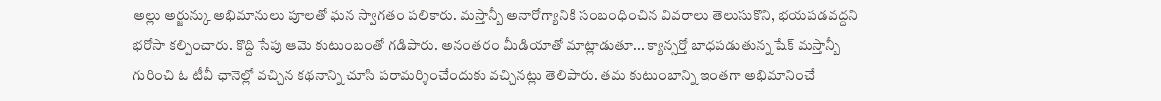అల్లు అర్జున్కు అభిమానులు పూలతో ఘన స్వాగతం పలికారు. మస్తాన్బీ అనారోగ్యానికి సంబంధించిన వివరాలు తెలుసుకొని, భయపడవద్దని భరోసా కల్పించారు. కొద్ది సేపు ఆమె కుటుంబంతో గడిపారు. అనంతరం మీడియాతో మాట్లాడుతూ... క్యాన్సర్తో బాధపడుతున్న షేక్ మస్తాన్బీ గురించి ఓ టీవీ ఛానెల్లో వచ్చిన కథనాన్ని చూసి పరామర్శించేందుకు వచ్చినట్లు తెలిపారు. తమ కుటుంబాన్ని ఇంతగా అభిమానించే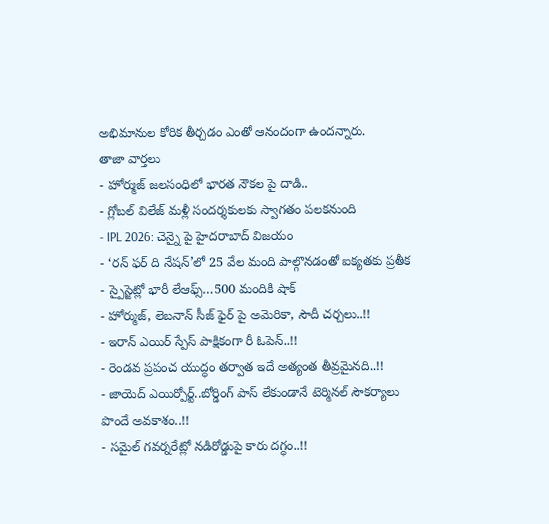అభిమానుల కోరిక తీర్చడం ఎంతో ఆనందంగా ఉందన్నారు.
తాజా వార్తలు
- హోర్ముజ్ జలసంధిలో భారత నౌకల పై దాడి..
- గ్లోబల్ విలేజ్ మళ్లీ సందర్శకులకు స్వాగతం పలకనుంది
- IPL 2026: చెన్నై పై హైదరాబాద్ విజయం
- ‘రన్ ఫర్ ది నేషన్’లో 25 వేల మంది పాల్గొనడంతో ఐక్యతకు ప్రతీక
- స్పైస్జెట్లో భారీ లేఆఫ్స్…500 మందికి షాక్
- హోర్ముజ్, లెబనాన్ సీజ్ ఫైర్ పై అమెరికా, సౌదీ చర్చలు..!!
- ఇరాన్ ఎయిర్ స్పేస్ పాక్షికంగా రీ ఓపెన్..!!
- రెండవ ప్రపంచ యుద్ధం తర్వాత ఇదే అత్యంత తీవ్రమైనది..!!
- జాయెద్ ఎయిర్పోర్ట్..బోర్డింగ్ పాస్ లేకుండానే టెర్మినల్ సౌకర్యాలు పొందే అవకాశం..!!
- సమైల్ గవర్నరేట్లో నడిరోడ్డుపై కారు దగ్ధం..!!